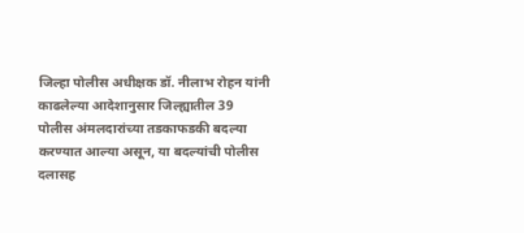जिल्हा पोलीस अधीक्षक डॉ. नीलाभ रोहन यांनी काढलेल्या आदेशानुसार जिल्ह्यातील 39 पोलीस अंमलदारांच्या तडकाफडकी बदल्या करण्यात आल्या असून, या बदल्यांची पोलीस दलासह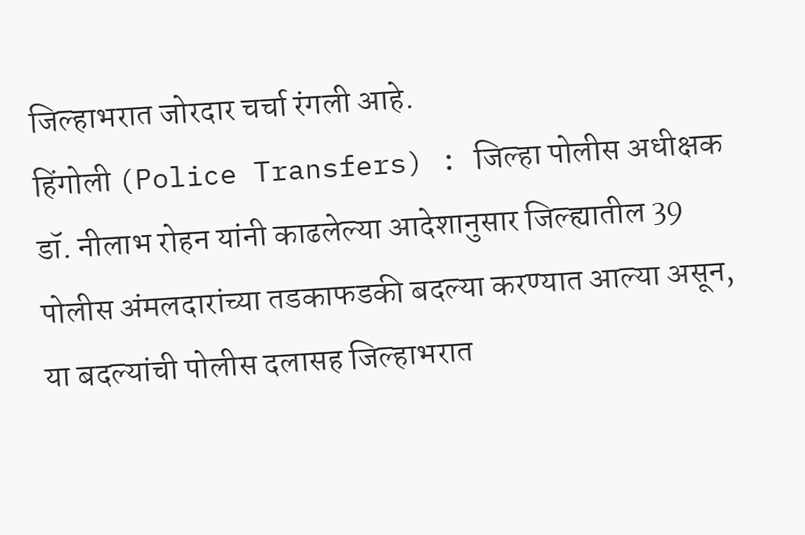जिल्हाभरात जोरदार चर्चा रंगली आहे.
हिंगोली (Police Transfers) : जिल्हा पोलीस अधीक्षक डॉ. नीलाभ रोहन यांनी काढलेल्या आदेशानुसार जिल्ह्यातील 39 पोलीस अंमलदारांच्या तडकाफडकी बदल्या करण्यात आल्या असून, या बदल्यांची पोलीस दलासह जिल्हाभरात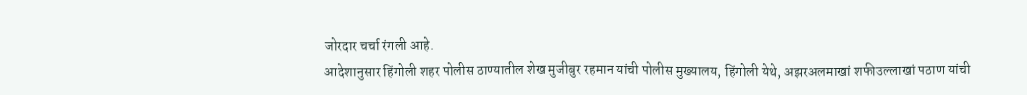जोरदार चर्चा रंगली आहे.
आदेशानुसार हिंगोली शहर पोलीस ठाण्यातील शेख मुजीबुर रहमान यांची पोलीस मुख्यालय, हिंगोली येथे, अझरअलमाखां शफीउल्लाखां पठाण यांची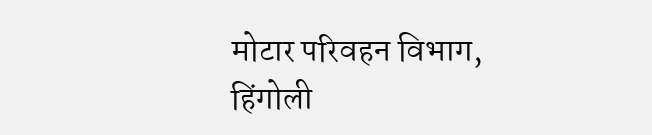मोटार परिवहन विभाग, हिंगोली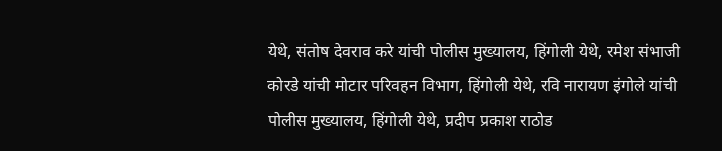येथे, संतोष देवराव करे यांची पोलीस मुख्यालय, हिंगोली येथे, रमेश संभाजी कोरडे यांची मोटार परिवहन विभाग, हिंगोली येथे, रवि नारायण इंगोले यांची पोलीस मुख्यालय, हिंगोली येथे, प्रदीप प्रकाश राठोड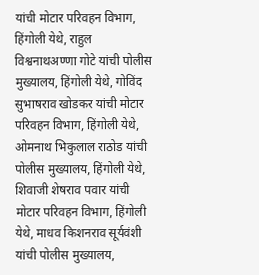यांची मोटार परिवहन विभाग, हिंगोली येथे, राहुल विश्वनाथअण्णा गोटे यांची पोलीस मुख्यालय, हिंगोली येथे, गोविंद सुभाषराव खोडकर यांची मोटार परिवहन विभाग, हिंगोली येथे, ओमनाथ भिकुलाल राठोड यांची पोलीस मुख्यालय, हिंगोली येथे, शिवाजी शेषराव पवार यांची मोटार परिवहन विभाग, हिंगोली येथे, माधव किशनराव सूर्यवंशी यांची पोलीस मुख्यालय,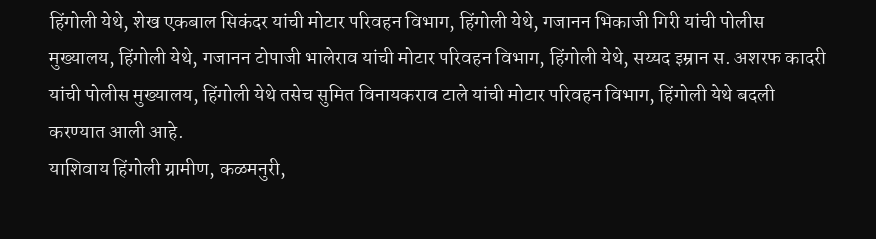हिंगोली येथे, शेख एकबाल सिकंदर यांची मोटार परिवहन विभाग, हिंगोली येथे, गजानन भिकाजी गिरी यांची पोलीस मुख्यालय, हिंगोली येथे, गजानन टोपाजी भालेराव यांची मोटार परिवहन विभाग, हिंगोली येथे, सय्यद इम्रान स. अशरफ कादरी यांची पोलीस मुख्यालय, हिंगोली येथे तसेच सुमित विनायकराव टाले यांची मोटार परिवहन विभाग, हिंगोली येथे बदली करण्यात आली आहे.
याशिवाय हिंगोली ग्रामीण, कळमनुरी,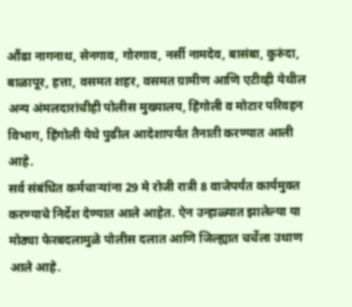औंढा नागनाथ, सेनगाव, गोरगाव, नर्सी नामदेव, बासंबा, कुरुंदा, बाळापूर, हत्ता, वसमत शहर, वसमत ग्रामीण आणि एटीव्ही येथील अन्य अंमलदारांचीही पोलीस मुख्यालय, हिंगोली व मोटार परिवहन विभाग, हिंगोली येथे पुढील आदेशापर्यंत तैनाती करण्यात आली आहे.
सर्व संबंधित कर्मचाऱ्यांना 29 मे रोजी रात्री 8 वाजेपर्यंत कार्यमुक्त करण्याचे निर्देश देण्यात आले आहेत. ऐन उन्हाळ्यात झालेल्या या मोठ्या फेरबदलामुळे पोलीस दलात आणि जिल्ह्यात चर्चेला उधाण आले आहे.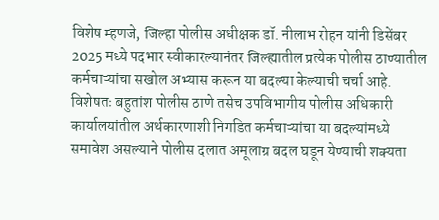विशेष म्हणजे, जिल्हा पोलीस अधीक्षक डॉ. नीलाभ रोहन यांनी डिसेंबर 2025 मध्ये पदभार स्वीकारल्यानंतर जिल्ह्यातील प्रत्येक पोलीस ठाण्यातील कर्मचाऱ्यांचा सखोल अभ्यास करून या बदल्या केल्याची चर्चा आहे. विशेषतः बहुतांश पोलीस ठाणे तसेच उपविभागीय पोलीस अधिकारी कार्यालयांतील अर्थकारणाशी निगडित कर्मचाऱ्यांचा या बदल्यांमध्ये समावेश असल्याने पोलीस दलात अमूलाग्र बदल घडून येण्याची शक्यता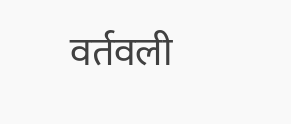वर्तवली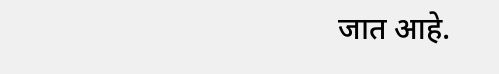जात आहे.